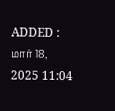ADDED : மார் 18, 2025 11:04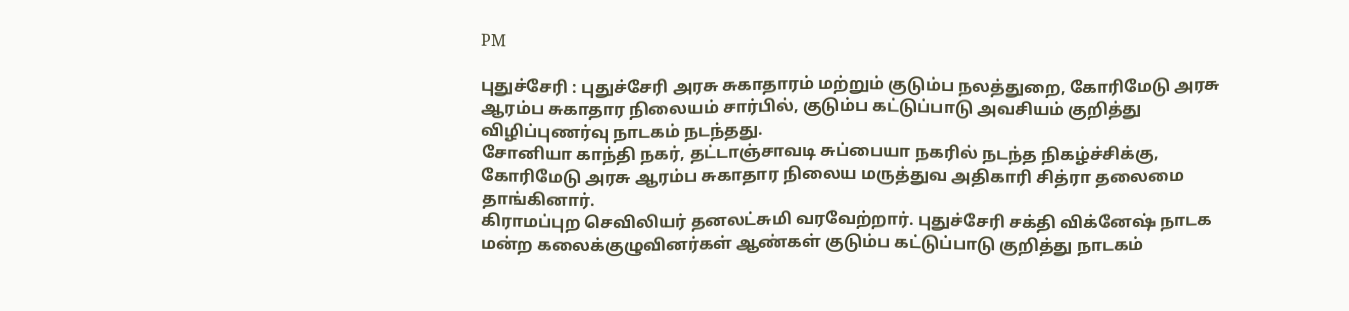PM

புதுச்சேரி : புதுச்சேரி அரசு சுகாதாரம் மற்றும் குடும்ப நலத்துறை, கோரிமேடு அரசு ஆரம்ப சுகாதார நிலையம் சார்பில், குடும்ப கட்டுப்பாடு அவசியம் குறித்து விழிப்புணர்வு நாடகம் நடந்தது.
சோனியா காந்தி நகர், தட்டாஞ்சாவடி சுப்பையா நகரில் நடந்த நிகழ்ச்சிக்கு, கோரிமேடு அரசு ஆரம்ப சுகாதார நிலைய மருத்துவ அதிகாரி சித்ரா தலைமை தாங்கினார்.
கிராமப்புற செவிலியர் தனலட்சுமி வரவேற்றார். புதுச்சேரி சக்தி விக்னேஷ் நாடக மன்ற கலைக்குழுவினர்கள் ஆண்கள் குடும்ப கட்டுப்பாடு குறித்து நாடகம்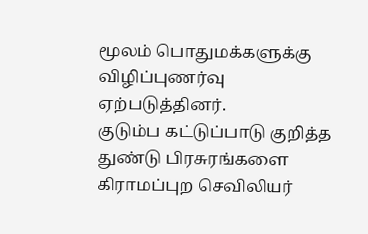மூலம் பொதுமக்களுக்கு விழிப்புணர்வு ஏற்படுத்தினர்.
குடும்ப கட்டுப்பாடு குறித்த துண்டு பிரசுரங்களை கிராமப்புற செவிலியர்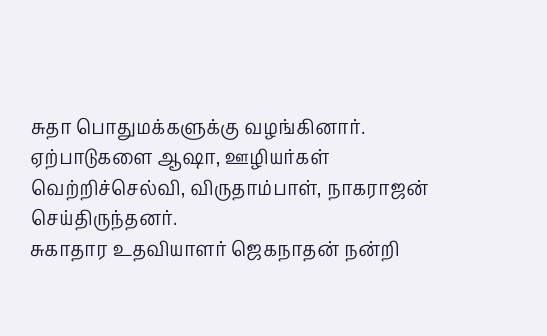சுதா பொதுமக்களுக்கு வழங்கினார்.
ஏற்பாடுகளை ஆஷா, ஊழியர்கள் வெற்றிச்செல்வி, விருதாம்பாள், நாகராஜன் செய்திருந்தனர்.
சுகாதார உதவியாளர் ஜெகநாதன் நன்றி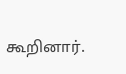கூறினார்.